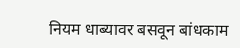नियम धाब्यावर बसवून बांधकाम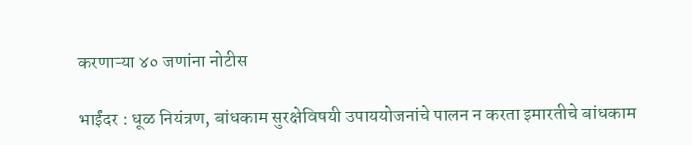करणाऱ्या ४० जणांना नोटीस

भाईंदर : धूळ नियंत्रण, बांधकाम सुरक्षेविषयी उपाययोजनांचे पालन न करता इमारतीचे बांधकाम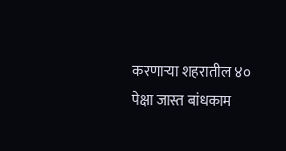करणाऱ्या शहरातील ४० पेक्षा जास्त बांधकाम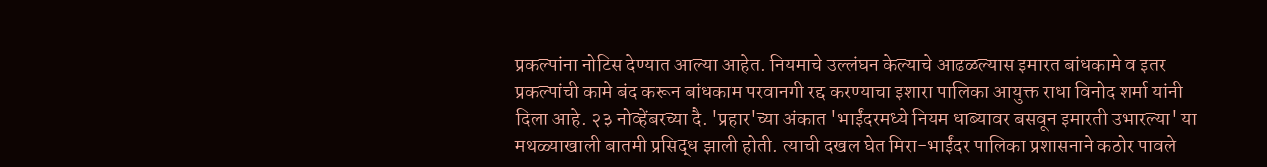प्रकल्पांना नोटिस देण्यात आल्या आहेत. नियमाचे उल्लंघन केल्याचे आढळल्यास इमारत बांधकामे व इतर प्रकल्पांची कामे बंद करून बांधकाम परवानगी रद्द करण्याचा इशारा पालिका आयुक्त राधा विनोद शर्मा यांनी दिला आहे. २३ नोव्हेंबरच्या दै. 'प्रहार'च्या अंकात 'भाईंदरमध्ये नियम धाब्यावर बसवून इमारती उभारल्या' या मथळ्याखाली बातमी प्रसिद्ध झाली होती. त्याची दखल घेत मिरा-भाईंदर पालिका प्रशासनाने कठोर पावले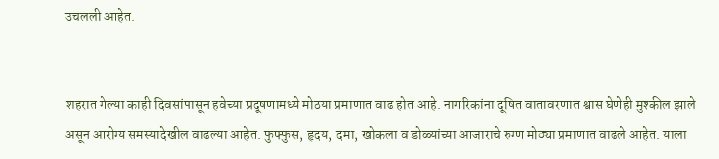उचलली आहेत.


शहरात गेल्या काही दिवसांपासून हवेच्या प्रदूषणामध्ये मोठया प्रमाणात वाढ होत आहे. नागरिकांना दूषित वातावरणात श्वास घेणेही मुश्कील झाले असून आरोग्य समस्यादेखील वाढल्या आहेत. फुफ्फुस, हृदय, दमा, खोकला व डोळ्यांच्या आजाराचे रुग्ण मोठ्या प्रमाणात वाढले आहेत. याला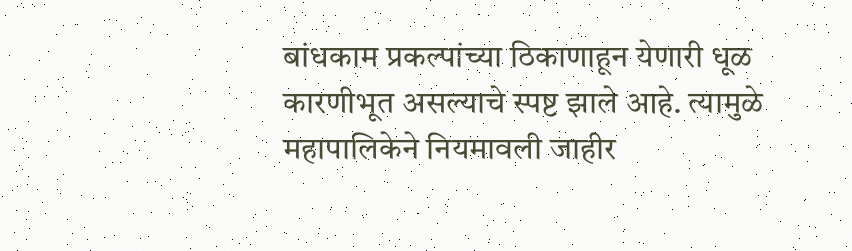बांधकाम प्रकल्पांच्या ठिकाणाहून येणारी धूळ कारणीभूत असल्याचे स्पष्ट झाले आहे. त्यामुळे महापालिकेने नियमावली जाहीर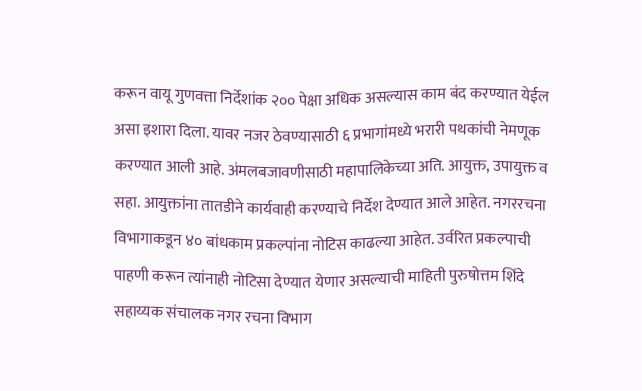करून वायू गुणवत्ता निर्देशांक २०० पेक्षा अधिक असल्यास काम बंद करण्यात येईल असा इशारा दिला. यावर नजर ठेवण्यासाठी ६ प्रभागांमध्ये भरारी पथकांची नेमणूक करण्यात आली आहे. अंमलबजावणीसाठी महापालिकेच्या अति. आयुक्त, उपायुक्त व सहा. आयुक्तांना तातडीने कार्यवाही करण्याचे निर्देश देण्यात आले आहेत. नगररचना विभागाकडून ४० बांधकाम प्रकल्पांना नोटिस काढल्या आहेत. उर्वरित प्रकल्पाची पाहणी करून त्यांनाही नोटिसा देण्यात येणार असल्याची माहिती पुरुषोत्तम शिंदे सहाय्यक संचालक नगर रचना विभाग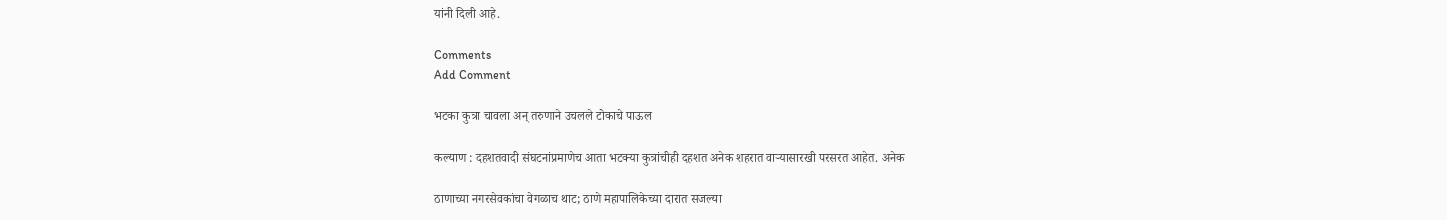यांनी दिली आहे.

Comments
Add Comment

भटका कुत्रा चावला अन् तरुणाने उचलले टोकाचे पाऊल

कल्याण : दहशतवादी संघटनांप्रमाणेच आता भटक्या कुत्रांचीही दहशत अनेक शहरात वाऱ्यासारखी परसरत आहेत. अनेक

ठाणाच्या नगरसेवकांचा वेगळाच थाट; ठाणे महापालिकेच्या दारात सजल्या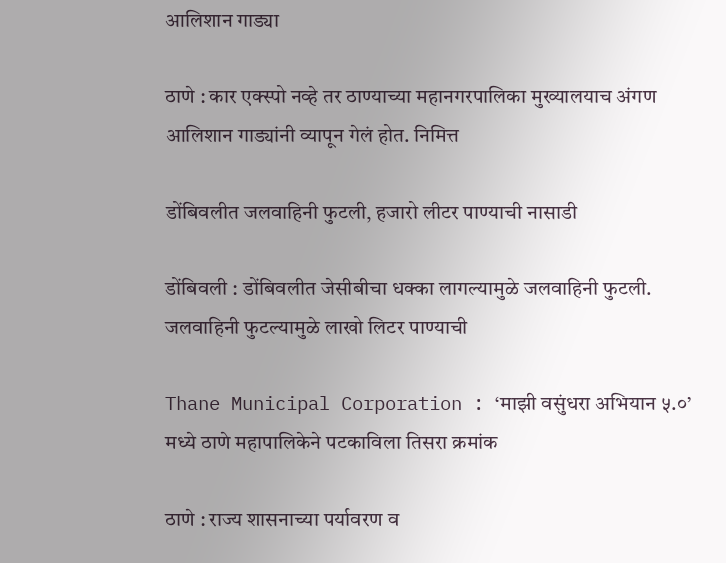आलिशान गाड्या

ठाणे : कार एक्स्पो नव्हे तर ठाण्याच्या महानगरपालिका मुख्यालयाच अंगण आलिशान गाड्यांनी व्यापून गेलं होत. निमित्त

डोंबिवलीत जलवाहिनी फुटली, हजारो लीटर पाण्याची नासाडी

डोंबिवली : डोंबिवलीत जेसीबीचा धक्का लागल्यामुळे जलवाहिनी फुटली. जलवाहिनी फुटल्यामुळे लाखो लिटर पाण्याची

Thane Municipal Corporation : ‘माझी वसुंधरा अभियान ५.०’ मध्ये ठाणे महापालिकेने पटकाविला तिसरा क्रमांक

ठाणे : राज्य शासनाच्या पर्यावरण व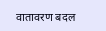वातावरण बदल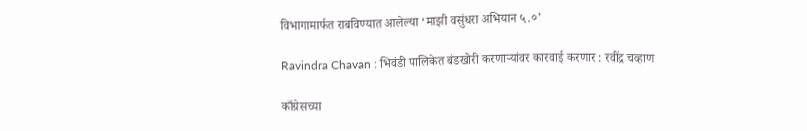विभागामार्फत राबविण्यात आलेल्या ‘माझी वसुंधरा अभियान ५.०’

Ravindra Chavan : भिवंडी पालिकेत बंडखोरी करणाऱ्यांवर कारवाई करणार : रवींद्र चव्हाण

काँग्रेसच्या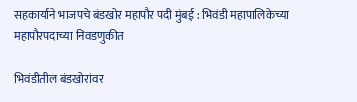सहकार्याने भाजपचे बंडखोर महापौर पदी मुंबई : भिवंडी महापालिकेच्या महापौरपदाच्या निवडणुकीत

भिवंडीतील बंडखोरांवर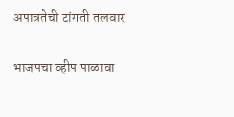अपात्रतेची टांगती तलवार

भाजपचा व्हीप पाळावा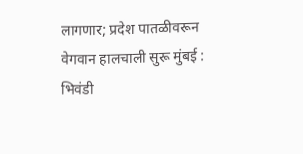लागणार; प्रदेश पातळीवरून वेगवान हालचाली सुरू मुंबई : भिवंडी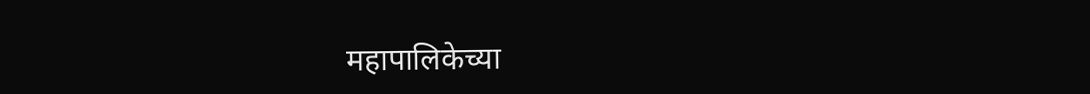महापालिकेच्या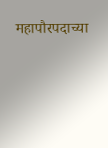महापौरपदाच्या